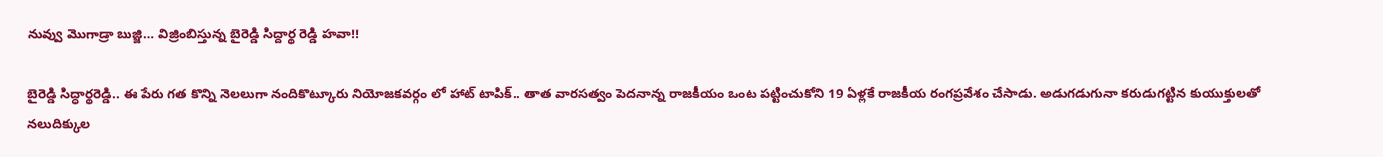నువ్వు మొగాడ్రా బుజ్జి… విజ్రింబిస్తున్న బైరెడ్డి సిద్దార్థ రెడ్డి హవా!!

బైరెడ్డి సిద్ధార్థ‌రెడ్డి.. ఈ పేరు గత కొన్ని నెలలుగా నందికొట్కూరు నియోజకవర్గం లో హాట్ టాపిక్.. తాత వారసత్వం పెదనాన్న రాజకీయం ఒంట పట్టించుకోని 19 ఏళ్లకే రాజకీయ రంగప్రవేశం చేసాడు. అడుగడుగునా కరుడుగట్టిన కుయుక్తులతో నలుదిక్కుల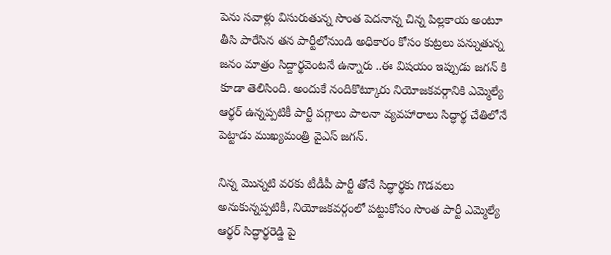పెను సవాళ్లు విసురుతున్న సొంత పెదనాన్న చిన్న పిల్లకాయ అంటూ తీసి పారేసిన తన పార్టీలోనుండి అధికారం కోసం కుట్రలు పన్నుతున్న జనం మాత్రం సిద్దార్థవెంటనే ఉన్నారు ..ఈ విషయం ఇప్పుడు జగన్ కి కూడా తెలిసింది. అందుకే నందికొట్కూరు నియోజకవర్గానికి ఎమ్మెల్యే ఆర్థర్ ఉన్నప్పటికీ పార్టీ పగ్గాలు పాలనా వ్యవహారాలు సిద్ధార్థ చేతిలోనే పెట్టాడు ముఖ్యమంత్రి వైఎస్ జగన్.

నిన్న మొన్నటి వరకు టీడీపీ పార్టీ తోనే సిద్ధార్థకు గొడవలు అనుకున్నప్పటికీ, నియోజకవర్గంలో పట్టుకోసం సొంత పార్టీ ఎమ్మెల్యే ఆర్థర్ సిద్ధార్థరెడ్డి పై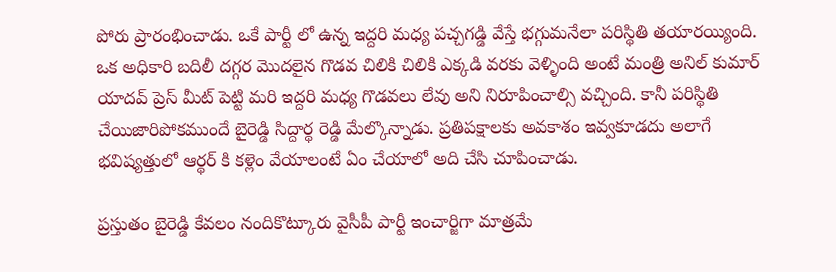పోరు ప్రారంభించాడు. ఒకే పార్టీ లో ఉన్న ఇద్దరి మధ్య పచ్చగడ్డి వేస్తే భగ్గుమనేలా పరిస్థితి తయారయ్యింది. ఒక అధికారి బదిలీ దగ్గర మొదలైన గొడవ చిలికి చిలికి ఎక్కడి వరకు వెళ్ళింది అంటే మంత్రి అనిల్ కుమార్ యాదవ్ ప్రెస్ మీట్ పెట్టి మరి ఇద్దరి మధ్య గొడవలు లేవు అని నిరూపించాల్సి వచ్చింది. కానీ పరిస్థితి చేయిజారిపోకముందే బైరెడ్డి సిద్దార్థ రెడ్డి మేల్కొన్నాడు. ప్రతిపక్షాలకు అవకాశం ఇవ్వకూడదు అలాగే భవిష్యత్తులో ఆర్థర్ కి కళ్లెం వేయాలంటే ఏం చేయాలో అది చేసి చూపించాడు.

ప్రస్తుతం బైరెడ్డి కేవలం నందికొట్కూరు వైసీపీ పార్టీ ఇంచార్జిగా మాత్రమే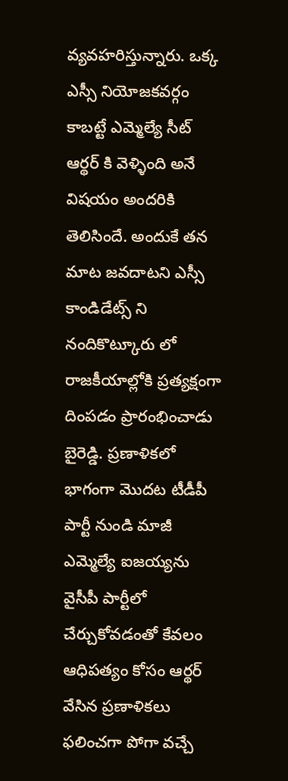వ్యవహరిస్తున్నారు. ఒక్క ఎస్సీ నియోజకవర్గం కాబట్టే ఎమ్మెల్యే సీట్ ఆర్థర్ కి వెళ్ళింది అనే విషయం అందరికి తెలిసిందే. అందుకే తన మాట జవదాటని ఎస్సీ కాండిడేట్స్ ని నందికొట్కూరు లో రాజకీయాల్లోకి ప్రత్యక్షంగా దింపడం ప్రారంభించాడు బైరెడ్డి. ప్రణాళికలో భాగంగా మొదట టీడీపీ పార్టీ నుండి మాజీ ఎమ్మెల్యే ఐజయ్యను వైసీపీ పార్టీలో చేర్చుకోవడంతో కేవలం ఆధిపత్యం కోసం ఆర్థర్ వేసిన ప్రణాళికలు ఫలించగా పోగా వచ్చే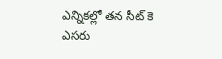ఎన్నికల్లో తన సీట్ కె ఎసరు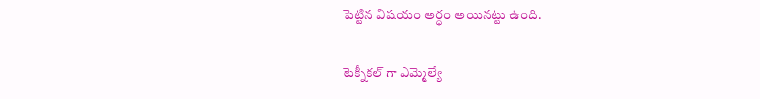పెట్టిన విషయం అర్ధం అయినట్టు ఉంది.

టెక్నీకల్ గా ఎమ్మెల్యే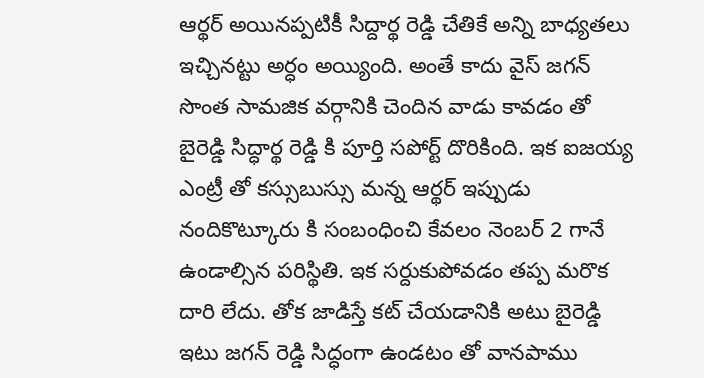ఆర్థర్ అయినప్పటికీ సిద్దార్థ రెడ్డి చేతికే అన్ని బాధ్యతలు ఇచ్చినట్టు అర్ధం అయ్యింది. అంతే కాదు వైస్ జగన్ సొంత సామజిక వర్గానికి చెందిన వాడు కావడం తో బైరెడ్డి సిద్ధార్థ రెడ్డి కి పూర్తి సపోర్ట్ దొరికింది. ఇక ఐజయ్య ఎంట్రీ తో కస్సుబుస్సు మన్న ఆర్థర్ ఇప్పుడు నందికొట్కూరు కి సంబంధించి కేవలం నెంబర్ 2 గానే ఉండాల్సిన పరిస్థితి. ఇక సర్దుకుపోవడం తప్ప మరొక దారి లేదు. తోక జాడిస్తే కట్ చేయడానికి అటు బైరెడ్డి ఇటు జగన్ రెడ్డి సిద్ధంగా ఉండటం తో వానపాము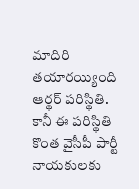మాదిరి తయారయ్యింది ఆర్థర్ పరిస్థితి. కానీ ఈ పరిస్థితి కొంత వైసీపీ పార్టీ నాయకులకు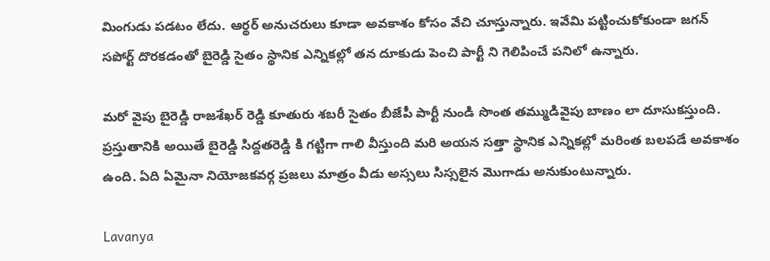మింగుడు పడటం లేదు. ఆర్థర్ అనుచరులు కూడా అవకాశం కోసం వేచి చూస్తున్నారు. ఇవేమి పట్టించుకోకుండా జగన్ సపోర్ట్ దొరకడంతో బైరెడ్డి సైతం స్థానిక ఎన్నికల్లో తన దూకుడు పెంచి పార్టీ ని గెలిపించే పనిలో ఉన్నారు.

మరో వైపు బైరెడ్డి రాజశేఖర్ రెడ్డి కూతురు శబరీ సైతం బీజేపీ పార్టీ నుండి సొంత తమ్ముడివైపు బాణం లా దూసుకస్తుంది. ప్రస్తుతానికి అయితే బైరెడ్డి సిద్దతరెడ్డి కి గట్టిగా గాలి వీస్తుంది మరి అయన సత్తా స్థానిక ఎన్నికల్లో మరింత బలపడే అవకాశం ఉంది. ఏది ఏమైనా నియోజకవర్గ ప్రజలు మాత్రం వీడు అస్సలు సిస్సలైన మొగాడు అనుకుంటున్నారు.

Lavanya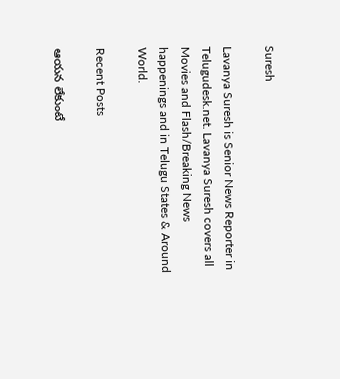Suresh

Lavanya Suresh is Senior News Reporter in Telugudesk.net. Lavanya Suresh covers all Movies and Flash/Breaking News happenings and in Telugu States & Around World.

Recent Posts

ఆయన లేకుంటే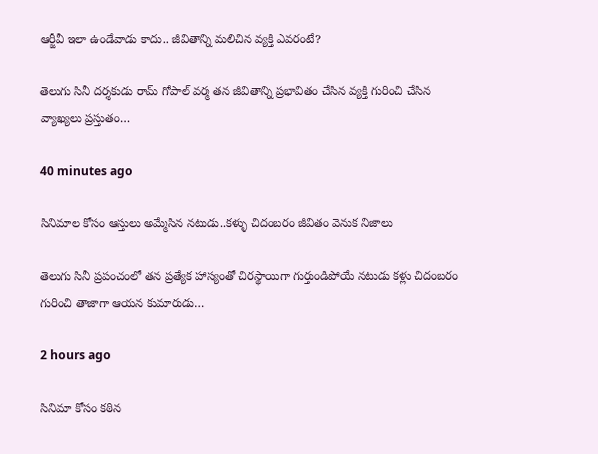ఆర్జీవీ ఇలా ఉండేవాడు కాదు.. జీవితాన్ని మలిచిన వ్యక్తి ఎవరంటే?

తెలుగు సినీ దర్శకుడు రామ్ గోపాల్ వర్మ తన జీవితాన్ని ప్రభావితం చేసిన వ్యక్తి గురించి చేసిన వ్యాఖ్యలు ప్రస్తుతం…

40 minutes ago

సినిమాల కోసం ఆస్తులు అమ్మేసిన నటుడు..కళ్ళు చిదంబరం జీవితం వెనుక నిజాలు

తెలుగు సినీ ప్రపంచంలో తన ప్రత్యేక హాస్యంతో చిరస్థాయిగా గుర్తుండిపోయే నటుడు కళ్లు చిదంబరం గురించి తాజాగా ఆయన కుమారుడు…

2 hours ago

సినిమా కోసం కఠిన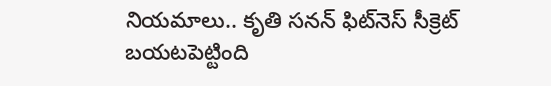నియమాలు.. కృతి సనన్ ఫిట్‌నెస్ సీక్రెట్ బయటపెట్టింది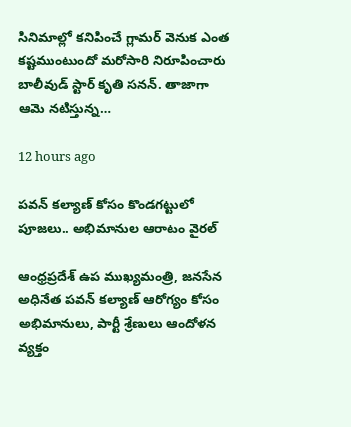సినిమాల్లో కనిపించే గ్లామర్ వెనుక ఎంత కష్టముంటుందో మరోసారి నిరూపించారు బాలీవుడ్ స్టార్ కృతి సనన్. తాజాగా ఆమె నటిస్తున్న…

12 hours ago

పవన్ కల్యాణ్ కోసం కొండగట్టులో పూజలు.. అభిమానుల ఆరాటం వైరల్

ఆంధ్రప్రదేశ్ ఉప ముఖ్యమంత్రి, జనసేన అధినేత పవన్ కల్యాణ్ ఆరోగ్యం కోసం అభిమానులు, పార్టీ శ్రేణులు ఆందోళన వ్యక్తం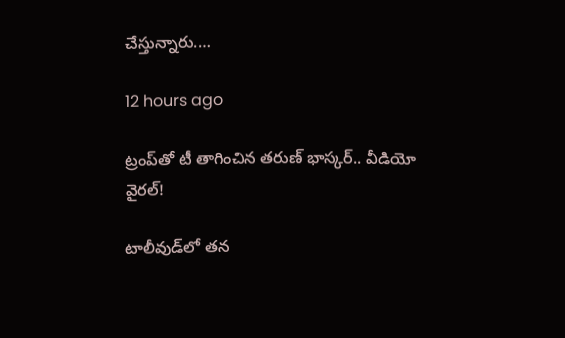చేస్తున్నారు.…

12 hours ago

ట్రంప్‌తో టీ తాగించిన తరుణ్ భాస్కర్.. వీడియో వైరల్!

టాలీవుడ్‌లో తన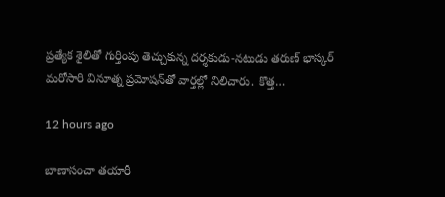ప్రత్యేక శైలితో గుర్తింపు తెచ్చుకున్న దర్శకుడు-నటుడు తరుణ్ భాస్కర్ మరోసారి వినూత్న ప్రమోషన్‌తో వార్తల్లో నిలిచారు. కొత్త…

12 hours ago

బాణాసంచా తయారీ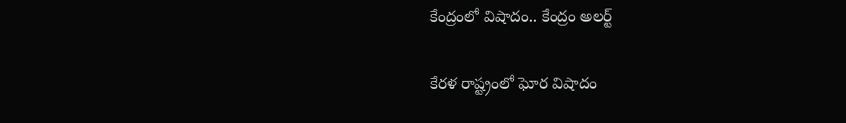కేంద్రంలో విషాదం.. కేంద్రం అలర్ట్

కేరళ రాష్ట్రంలో ఘోర విషాదం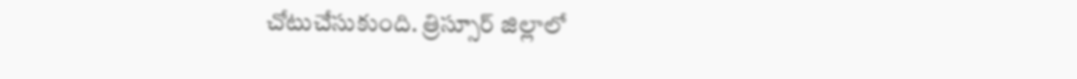చోటుచేసుకుంది. త్రిస్సూర్ జిల్లాలో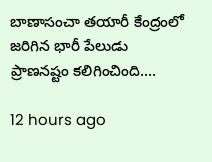బాణాసంచా తయారీ కేంద్రంలో జరిగిన భారీ పేలుడు ప్రాణనష్టం కలిగించింది.…

12 hours ago